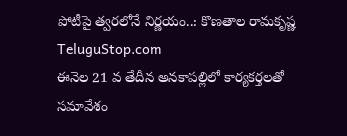పోటీపై త్వరలోనే నిర్ణయం..: కొణతాల రామకృష్ణ
TeluguStop.com
ఈనెల 21 వ తేదీన అనకాపల్లిలో కార్యకర్తలతో సమావేశం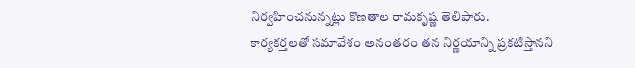నిర్వహించనున్నట్లు కొణతాల రామకృష్ణ తెలిపారు.
కార్యకర్తలతో సమావేశం అనంతరం తన నిర్ణయాన్ని ప్రకటిస్తానని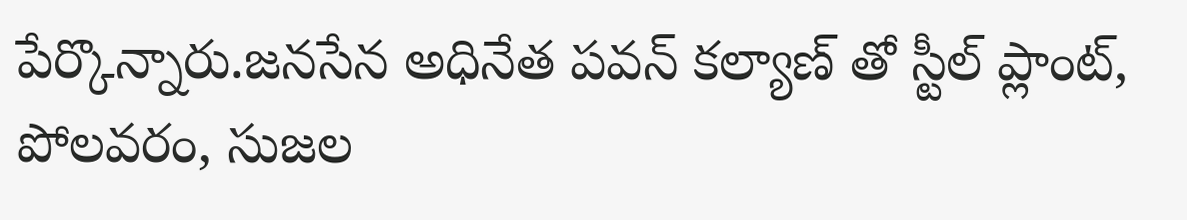పేర్కొన్నారు.జనసేన అధినేత పవన్ కల్యాణ్ తో స్టీల్ ప్లాంట్, పోలవరం, సుజల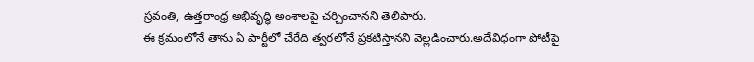స్రవంతి, ఉత్తరాంధ్ర అభివృద్ధి అంశాలపై చర్చించానని తెలిపారు.
ఈ క్రమంలోనే తాను ఏ పార్టీలో చేరేది త్వరలోనే ప్రకటిస్తానని వెల్లడించారు.అదేవిధంగా పోటీపై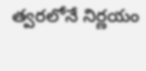త్వరలోనే నిర్ణయం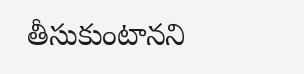తీసుకుంటానని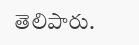తెలిపారు.